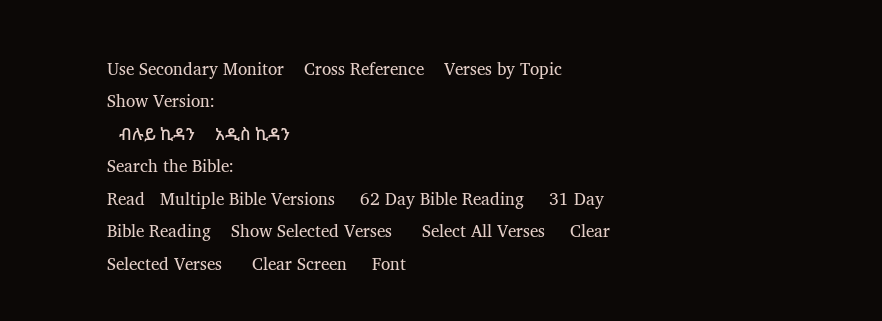Use Secondary Monitor    Cross Reference    Verses by Topic        Show Version:
   ብሉይ ኪዳን     አዲስ ኪዳን
Search the Bible:
Read   Multiple Bible Versions     62 Day Bible Reading     31 Day Bible Reading    Show Selected Verses      Select All Verses     Clear Selected Verses      Clear Screen     Font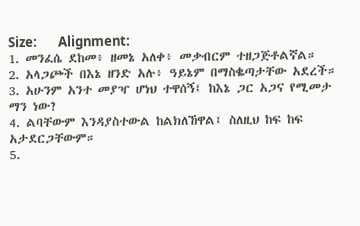Size:       Alignment:
1. መንፈሴ ደከመ፥ ዘመኔ አለቀ፥ መቃብርም ተዘጋጅቶልኛል።
2. አላጋጮች በእኔ ዘንድ አሉ፥ ዓይኔም በማስቈጣታቸው አደረች።
3. አሁንም አንተ መያዣ ሆነህ ተዋሰኝ፤ ከእኔ ጋር አጋና የሚመታ ማን ነው?
4. ልባቸውም እንዳያስተውል ከልክለኸዋል፤ ስለዚህ ከፍ ከፍ አታደርጋቸውም።
5.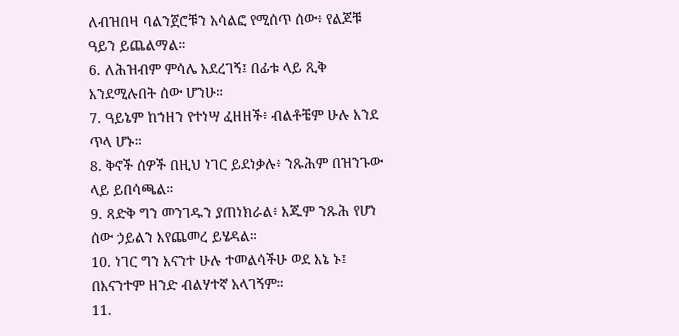ለብዝበዛ ባልንጀሮቹን አሳልፎ የሚሰጥ ሰው፥ የልጆቹ ዓይን ይጨልማል።
6. ለሕዝብም ምሳሌ አደረገኝ፤ በፊቱ ላይ ጺቅ እንደሚሉበት ሰው ሆንሁ።
7. ዓይኔም ከኀዘን የተነሣ ፈዘዘች፥ ብልቶቼም ሁሉ እንደ ጥላ ሆኑ።
8. ቅኖች ሰዎች በዚህ ነገር ይደነቃሉ፥ ንጹሕም በዝንጉው ላይ ይበሳጫል።
9. ጻድቅ ግን መንገዱን ያጠነክራል፥ እጁም ንጹሕ የሆነ ሰው ኃይልን እየጨመረ ይሄዳል።
10. ነገር ግን እናንተ ሁሉ ተመልሳችሁ ወደ እኔ ኑ፤ በእናንተም ዘንድ ብልሃተኛ አላገኝም።
11.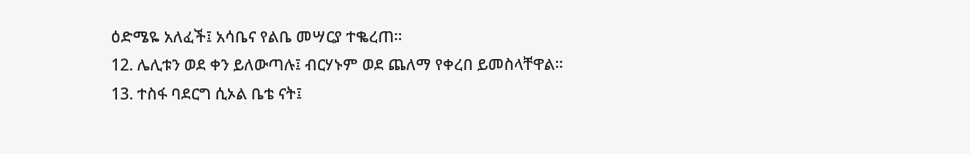ዕድሜዬ አለፈች፤ አሳቤና የልቤ መሣርያ ተቈረጠ።
12. ሌሊቱን ወደ ቀን ይለውጣሉ፤ ብርሃኑም ወደ ጨለማ የቀረበ ይመስላቸዋል።
13. ተስፋ ባደርግ ሲኦል ቤቴ ናት፤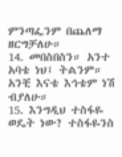ምንጣፌንም በጨለማ ዘርግቻለሁ።
14. መበስበስን። አንተ አባቴ ነህ፤ ትልንም። አንቺ እናቴ እኅቴም ነሽ ብያለሁ።
15. እንግዲህ ተስፋዬ ወዴት ነው? ተስፋዬንስ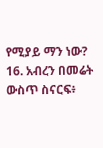የሚያይ ማን ነው?
16. አብረን በመሬት ውስጥ ስናርፍ፥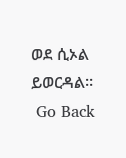ወደ ሲኦል ይወርዳል።
 Go Back